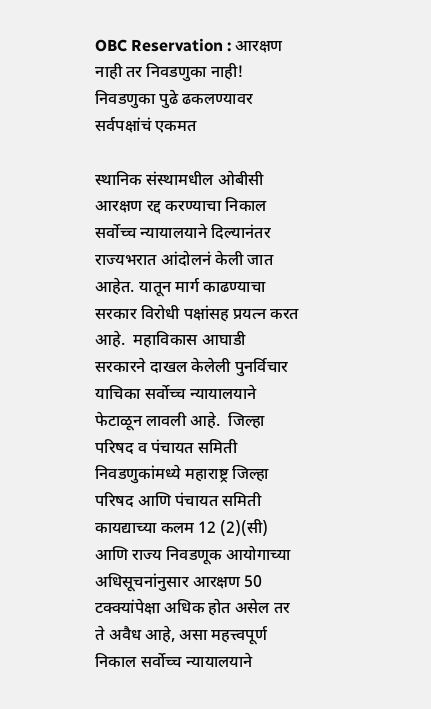OBC Reservation : आरक्षण नाही तर निवडणुका नाही! निवडणुका पुढे ढकलण्यावर सर्वपक्षांचं एकमत

स्थानिक संस्थामधील ओबीसी आरक्षण रद्द करण्याचा निकाल सर्वोच्च न्यायालयाने दिल्यानंतर राज्यभरात आंदोलनं केली जात आहेत. यातून मार्ग काढण्याचा सरकार विरोधी पक्षांसह प्रयत्न करत आहे.  महाविकास आघाडी सरकारने दाखल केलेली पुनर्विचार याचिका सर्वोच्च न्यायालयाने फेटाळून लावली आहे.  जिल्हा परिषद व पंचायत समिती निवडणुकांमध्ये महाराष्ट्र जिल्हा परिषद आणि पंचायत समिती कायद्याच्या कलम 12 (2)(सी) आणि राज्य निवडणूक आयोगाच्या अधिसूचनांनुसार आरक्षण 50 टक्क्यांपेक्षा अधिक होत असेल तर ते अवैध आहे, असा महत्त्वपूर्ण निकाल सर्वोच्च न्यायालयाने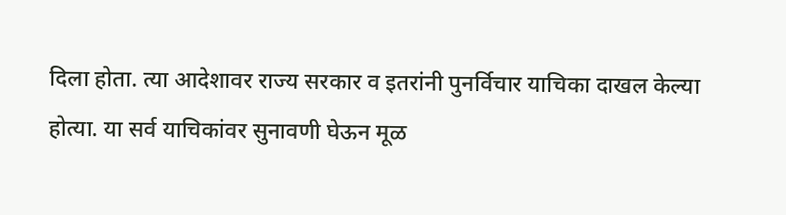दिला होता. त्या आदेशावर राज्य सरकार व इतरांनी पुनर्विचार याचिका दाखल केल्या होत्या. या सर्व याचिकांवर सुनावणी घेऊन मूळ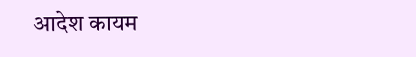आदेश कायम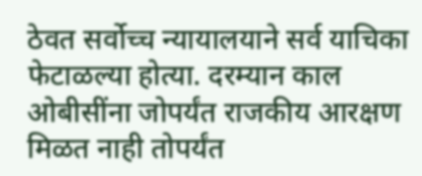ठेवत सर्वोच्च न्यायालयाने सर्व याचिका फेटाळल्या होत्या. दरम्यान काल ओबीसींना जोपर्यंत राजकीय आरक्षण मिळत नाही तोपर्यंत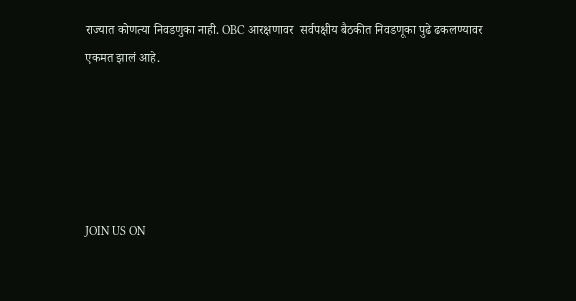राज्यात कोणत्या निवडणुका नाही. OBC आरक्षणावर  सर्वपक्षीय बैठकीत निवडणूका पुढे ढकलण्यावर एकमत झालं आहे.





JOIN US ON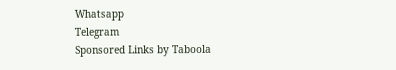Whatsapp
Telegram
Sponsored Links by Taboola